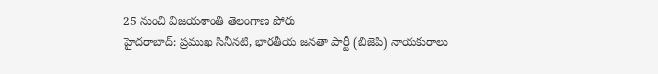25 నుంచి విజయశాంతి తెలంగాణ పోరు
హైదరాబాద్: ప్రముఖ సినీనటి, భారతీయ జనతా పార్టీ (బిజెపి) నాయకురాలు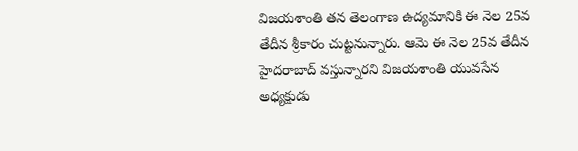విజయశాంతి తన తెలంగాణ ఉద్యమానికి ఈ నెల 25వ తేదీన శ్రీకారం చుట్టనున్నారు. ఆమె ఈ నెల 25వ తేదీన హైదరాబాద్ వస్తున్నారని విజయశాంతి యువసేన అధ్యక్షుడు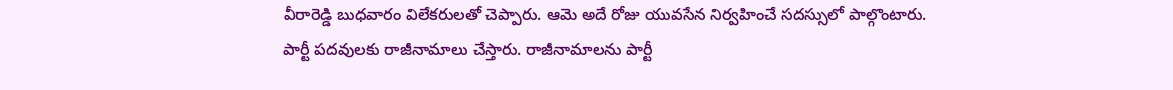వీరారెడ్డి బుధవారం విలేకరులతో చెప్పారు. ఆమె అదే రోజు యువసేన నిర్వహించే సదస్సులో పాల్గొంటారు.
పార్టీ పదవులకు రాజీనామాలు చేస్తారు. రాజీనామాలను పార్టీ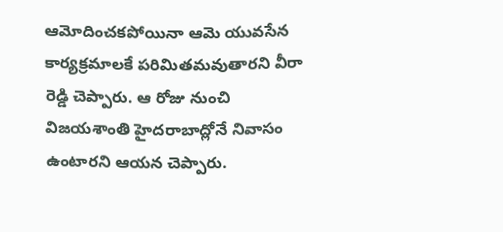ఆమోదించకపోయినా ఆమె యువసేన కార్యక్రమాలకే పరిమితమవుతారని వీరా రెడ్డి చెప్పారు. ఆ రోజు నుంచి విజయశాంతి హైదరాబాద్లోనే నివాసం ఉంటారని ఆయన చెప్పారు.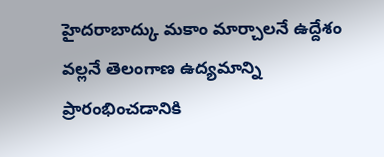హైదరాబాద్కు మకాం మార్చాలనే ఉద్దేశం వల్లనే తెలంగాణ ఉద్యమాన్ని ప్రారంభించడానికి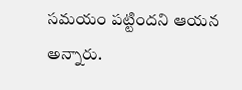సమయం పట్టిందని ఆయన అన్నారు.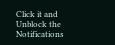Click it and Unblock the Notifications